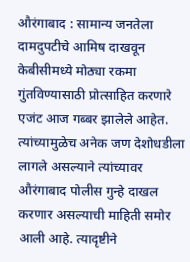औरंगाबाद : सामान्य जनतेला दामदुपटीचे आमिष दाखवून केबीसीमध्ये मोठ्या रकमा गुंतविण्यासाठी प्रोत्साहित करणारे एजंट आज गब्बर झालेले आहेत. त्यांच्यामुळेच अनेक जण देशोधडीला लागले असल्याने त्यांच्यावर औरंगाबाद पोलीस गुन्हे दाखल करणार असल्याची माहिती समोर आली आहे. त्यादृष्टीने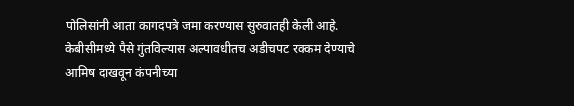पोलिसांनी आता कागदपत्रे जमा करण्यास सुरुवातही केली आहे.
केबीसीमध्ये पैसे गुंतविल्यास अल्पावधीतच अडीचपट रक्कम देण्याचे आमिष दाखवून कंपनीच्या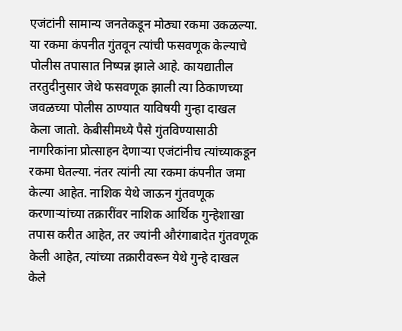एजंटांनी सामान्य जनतेकडून मोठ्या रकमा उकळल्या. या रकमा कंपनीत गुंतवून त्यांची फसवणूक केल्याचे पोलीस तपासात निष्पन्न झाले आहे. कायद्यातील तरतुदीनुसार जेथे फसवणूक झाली त्या ठिकाणच्या जवळच्या पोलीस ठाण्यात याविषयी गुन्हा दाखल केला जातो. केबीसीमध्ये पैसे गुंतविण्यासाठी नागरिकांना प्रोत्साहन देणाऱ्या एजंटांनीच त्यांच्याकडून रकमा घेतल्या. नंतर त्यांनी त्या रकमा कंपनीत जमा केल्या आहेत. नाशिक येथे जाऊन गुंतवणूक करणाऱ्यांच्या तक्रारींवर नाशिक आर्थिक गुन्हेशाखा तपास करीत आहेत, तर ज्यांनी औरंगाबादेत गुंतवणूक केली आहेत, त्यांच्या तक्रारीवरून येथे गुन्हे दाखल केले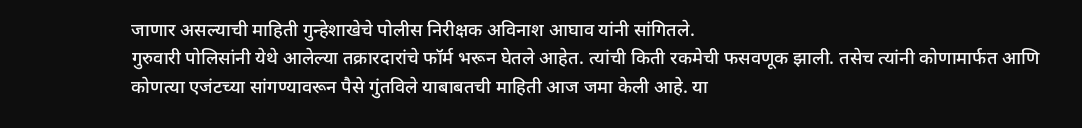जाणार असल्याची माहिती गुन्हेशाखेचे पोलीस निरीक्षक अविनाश आघाव यांनी सांगितले.
गुरुवारी पोलिसांनी येथे आलेल्या तक्रारदारांचे फॉर्म भरून घेतले आहेत. त्यांची किती रकमेची फसवणूक झाली. तसेच त्यांनी कोणामार्फत आणि कोणत्या एजंटच्या सांगण्यावरून पैसे गुंतविले याबाबतची माहिती आज जमा केली आहे. या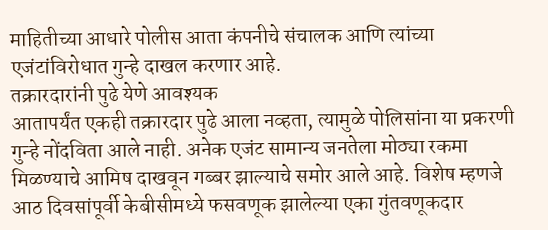माहितीच्या आधारे पोलीस आता कंपनीचे संचालक आणि त्यांच्या एजंटांविरोधात गुन्हे दाखल करणार आहे.
तक्रारदारांनी पुढे येणे आवश्यक
आतापर्यंत एकही तक्रारदार पुढे आला नव्हता, त्यामुळे पोलिसांना या प्रकरणी गुन्हे नोंदविता आले नाही. अनेक एजंट सामान्य जनतेला मोठ्या रकमा मिळण्याचे आमिष दाखवून गब्बर झाल्याचे समोर आले आहे. विशेष म्हणजे आठ दिवसांपूर्वी केबीसीमध्ये फसवणूक झालेल्या एका गुंतवणूकदार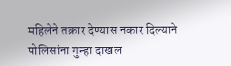महिलेने तक्रार देण्यास नकार दिल्याने पोलिसांना गुन्हा दाखल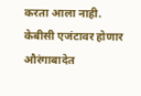करता आला नाही.
केबीसी एजंटावर होणार औरंगाबादेत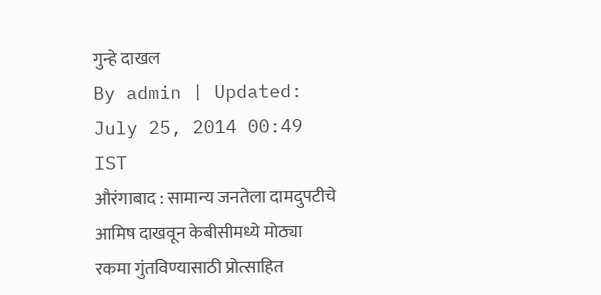गुन्हे दाखल
By admin | Updated: July 25, 2014 00:49 IST
औरंगाबाद : सामान्य जनतेला दामदुपटीचे आमिष दाखवून केबीसीमध्ये मोठ्या रकमा गुंतविण्यासाठी प्रोत्साहित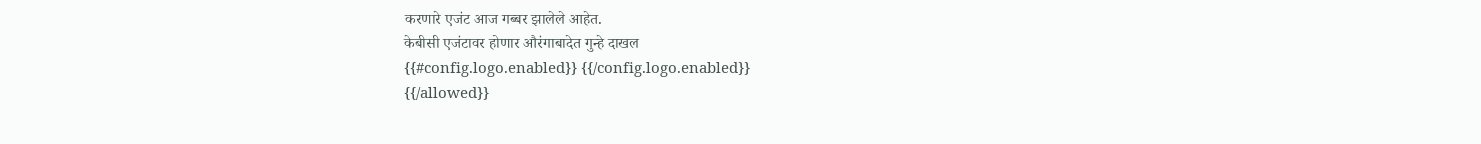करणारे एजंट आज गब्बर झालेले आहेत.
केबीसी एजंटावर होणार औरंगाबादेत गुन्हे दाखल
{{#config.logo.enabled}} {{/config.logo.enabled}}
{{/allowed}}